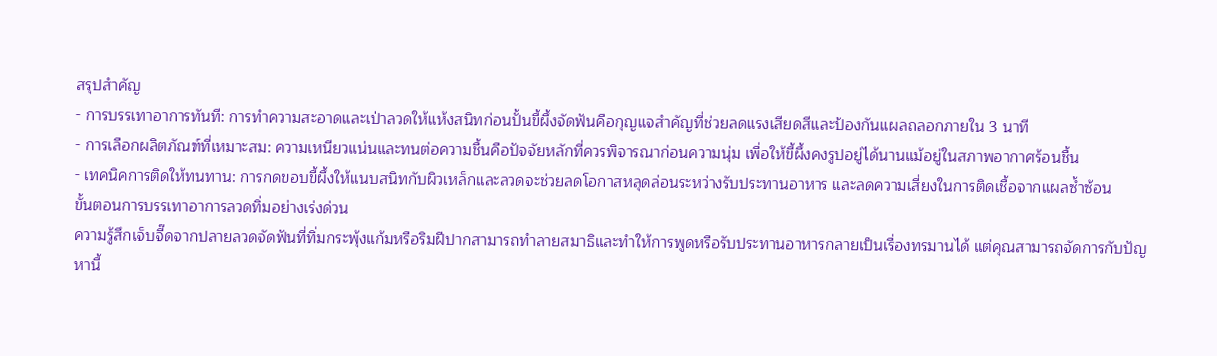สรุปสำคัญ
- การบรรเทาอาการทันที: การทำความสะอาดและเป่าลวดให้แห้งสนิทก่อนปั้นขี้ผึ้งจัดฟันคือกุญแจสำคัญที่ช่วยลดแรงเสียดสีและป้องกันแผลถลอกภายใน 3 นาที
- การเลือกผลิตภัณฑ์ที่เหมาะสม: ความเหนียวแน่นและทนต่อความชื้นคือปัจจัยหลักที่ควรพิจารณาก่อนความนุ่ม เพื่อให้ขี้ผึ้งคงรูปอยู่ได้นานแม้อยู่ในสภาพอากาศร้อนชื้น
- เทคนิคการติดให้ทนทาน: การกดขอบขี้ผึ้งให้แนบสนิทกับผิวเหล็กและลวดจะช่วยลดโอกาสหลุดล่อนระหว่างรับประทานอาหาร และลดความเสี่ยงในการติดเชื้อจากแผลซ้ำซ้อน
ขั้นตอนการบรรเทาอาการลวดทิ่มอย่างเร่งด่วน
ความรู้สึกเจ็บจี๊ดจากปลายลวดจัดฟันที่ทิ่มกระพุ้งแก้มหรือริมฝีปากสามารถทำลายสมาธิและทำให้การพูดหรือรับประทานอาหารกลายเป็นเรื่องทรมานได้ แต่คุณสามารถจัดการกับปัญหานี้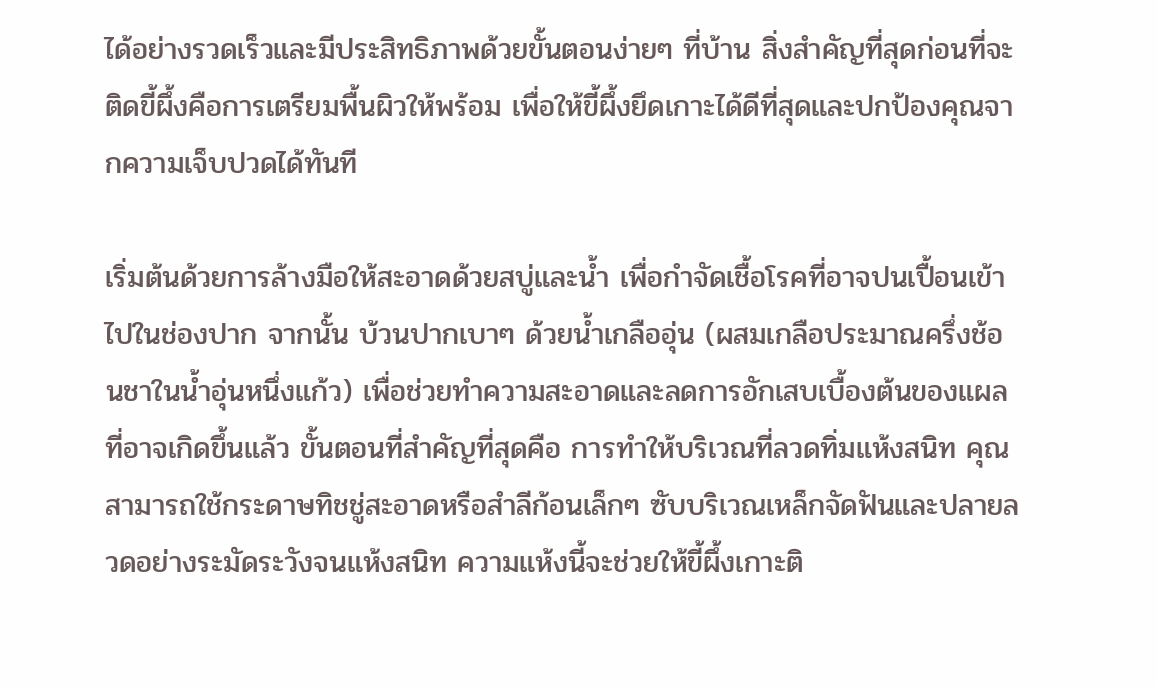ได้อย่างรวดเร็วและมีประสิทธิภาพด้วยขั้นตอนง่ายๆ ที่บ้าน สิ่งสำคัญที่สุดก่อนที่จะติดขี้ผึ้งคือการเตรียมพื้นผิวให้พร้อม เพื่อให้ขี้ผึ้งยึดเกาะได้ดีที่สุดและปกป้องคุณจากความเจ็บปวดได้ทันที

เริ่มต้นด้วยการล้างมือให้สะอาดด้วยสบู่และน้ำ เพื่อกำจัดเชื้อโรคที่อาจปนเปื้อนเข้าไปในช่องปาก จากนั้น บ้วนปากเบาๆ ด้วยน้ำเกลืออุ่น (ผสมเกลือประมาณครึ่งช้อนชาในน้ำอุ่นหนึ่งแก้ว) เพื่อช่วยทำความสะอาดและลดการอักเสบเบื้องต้นของแผลที่อาจเกิดขึ้นแล้ว ขั้นตอนที่สำคัญที่สุดคือ การทำให้บริเวณที่ลวดทิ่มแห้งสนิท คุณสามารถใช้กระดาษทิชชู่สะอาดหรือสำลีก้อนเล็กๆ ซับบริเวณเหล็กจัดฟันและปลายลวดอย่างระมัดระวังจนแห้งสนิท ความแห้งนี้จะช่วยให้ขี้ผึ้งเกาะติ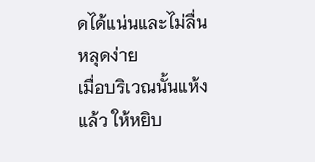ดได้แน่นและไม่ลื่นหลุดง่าย
เมื่อบริเวณนั้นแห้งแล้ว ให้หยิบ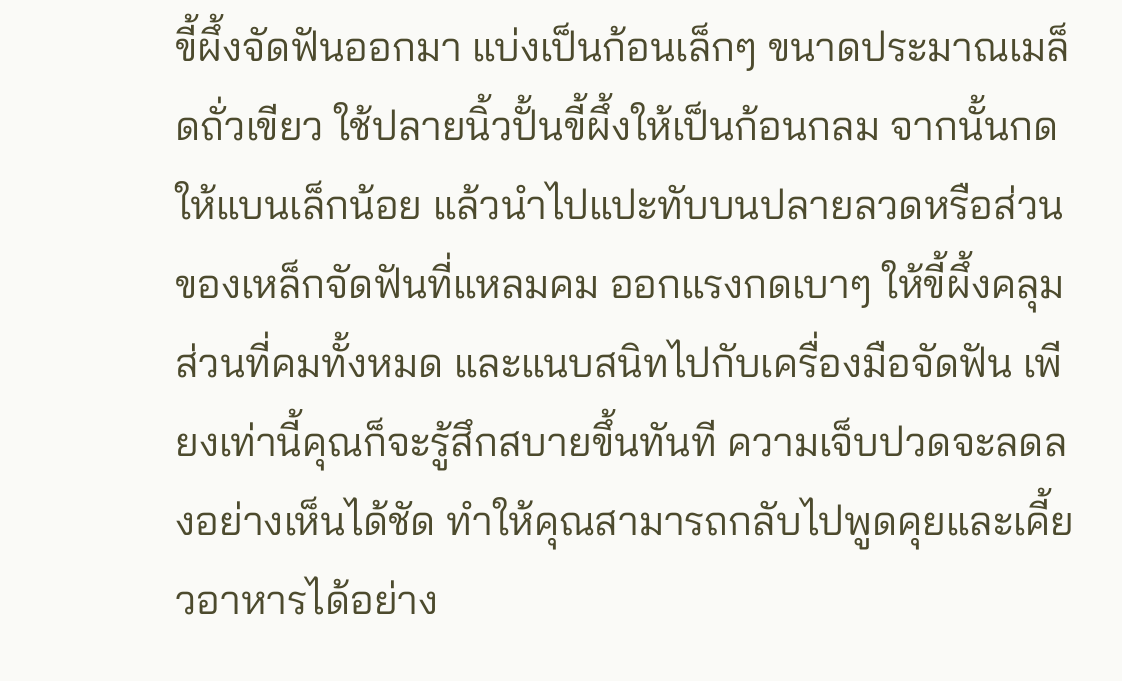ขี้ผึ้งจัดฟันออกมา แบ่งเป็นก้อนเล็กๆ ขนาดประมาณเมล็ดถั่วเขียว ใช้ปลายนิ้วปั้นขี้ผึ้งให้เป็นก้อนกลม จากนั้นกดให้แบนเล็กน้อย แล้วนำไปแปะทับบนปลายลวดหรือส่วนของเหล็กจัดฟันที่แหลมคม ออกแรงกดเบาๆ ให้ขี้ผึ้งคลุมส่วนที่คมทั้งหมด และแนบสนิทไปกับเครื่องมือจัดฟัน เพียงเท่านี้คุณก็จะรู้สึกสบายขึ้นทันที ความเจ็บปวดจะลดลงอย่างเห็นได้ชัด ทำให้คุณสามารถกลับไปพูดคุยและเคี้ยวอาหารได้อย่าง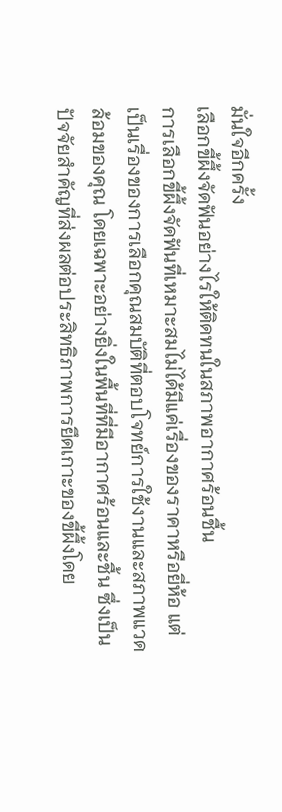มั่นใจอีกครั้ง
เลือกขี้ผึ้งจัดฟันอย่างไรให้ติดทนในสภาพอากาศร้อนชื้น
การเลือกขี้ผึ้งจัดฟันที่เหมาะสมไม่ได้มีแค่เรื่องของราคาหรือยี่ห้อ แต่เป็นเรื่องของการเลือกคุณสมบัติที่ตอบโจทย์การใช้งานและสภาพแวดล้อมของคุณ โดยเฉพาะอย่างยิ่งในพื้นที่ที่มีอากาศร้อนและชื้น ซึ่งเป็นปัจจัยสำคัญที่ส่งผลต่อประสิทธิภาพการยึดเกาะของขี้ผึ้งโดย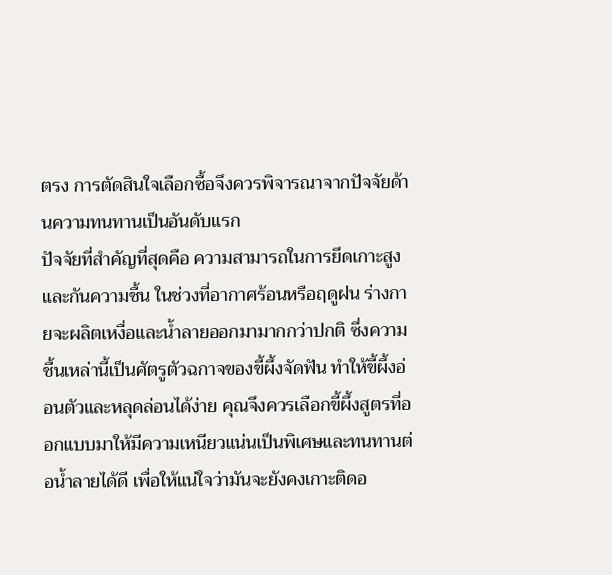ตรง การตัดสินใจเลือกซื้อจึงควรพิจารณาจากปัจจัยด้านความทนทานเป็นอันดับแรก
ปัจจัยที่สำคัญที่สุดคือ ความสามารถในการยึดเกาะสูงและกันความชื้น ในช่วงที่อากาศร้อนหรือฤดูฝน ร่างกายจะผลิตเหงื่อและน้ำลายออกมามากกว่าปกติ ซึ่งความชื้นเหล่านี้เป็นศัตรูตัวฉกาจของขี้ผึ้งจัดฟัน ทำให้ขี้ผึ้งอ่อนตัวและหลุดล่อนได้ง่าย คุณจึงควรเลือกขี้ผึ้งสูตรที่ออกแบบมาให้มีความเหนียวแน่นเป็นพิเศษและทนทานต่อน้ำลายได้ดี เพื่อให้แน่ใจว่ามันจะยังคงเกาะติดอ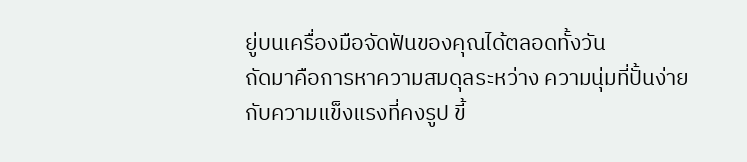ยู่บนเครื่องมือจัดฟันของคุณได้ตลอดทั้งวัน
ถัดมาคือการหาความสมดุลระหว่าง ความนุ่มที่ปั้นง่ายกับความแข็งแรงที่คงรูป ขี้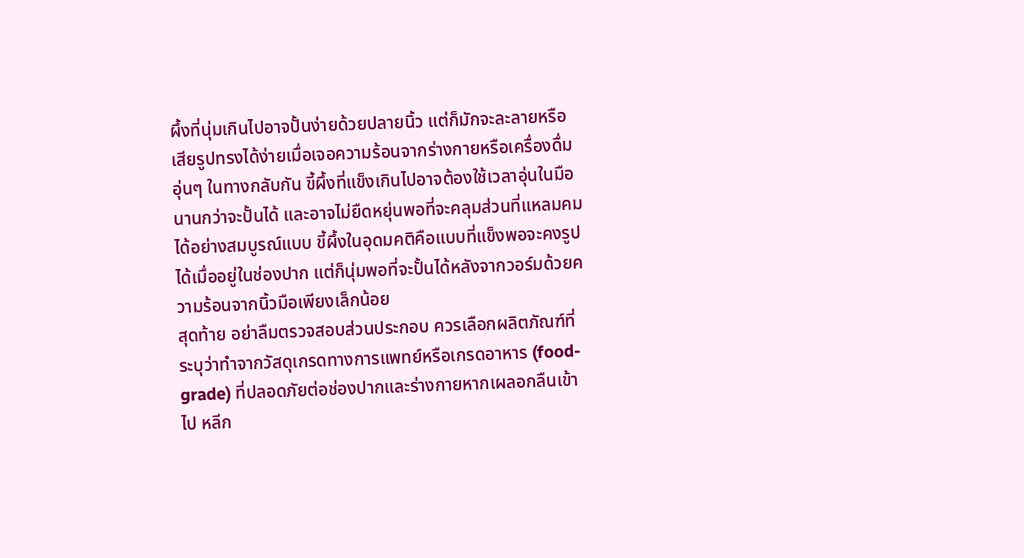ผึ้งที่นุ่มเกินไปอาจปั้นง่ายด้วยปลายนิ้ว แต่ก็มักจะละลายหรือเสียรูปทรงได้ง่ายเมื่อเจอความร้อนจากร่างกายหรือเครื่องดื่มอุ่นๆ ในทางกลับกัน ขี้ผึ้งที่แข็งเกินไปอาจต้องใช้เวลาอุ่นในมือนานกว่าจะปั้นได้ และอาจไม่ยืดหยุ่นพอที่จะคลุมส่วนที่แหลมคมได้อย่างสมบูรณ์แบบ ขี้ผึ้งในอุดมคติคือแบบที่แข็งพอจะคงรูปได้เมื่ออยู่ในช่องปาก แต่ก็นุ่มพอที่จะปั้นได้หลังจากวอร์มด้วยความร้อนจากนิ้วมือเพียงเล็กน้อย
สุดท้าย อย่าลืมตรวจสอบส่วนประกอบ ควรเลือกผลิตภัณฑ์ที่ระบุว่าทำจากวัสดุเกรดทางการแพทย์หรือเกรดอาหาร (food-grade) ที่ปลอดภัยต่อช่องปากและร่างกายหากเผลอกลืนเข้าไป หลีก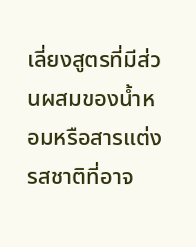เลี่ยงสูตรที่มีส่วนผสมของน้ำหอมหรือสารแต่งรสชาติที่อาจ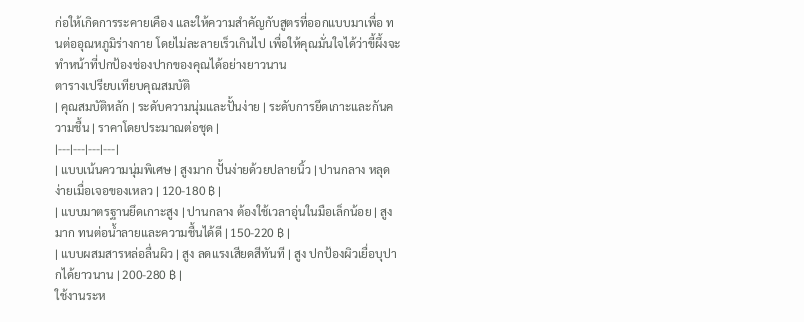ก่อให้เกิดการระคายเคือง และให้ความสำคัญกับสูตรที่ออกแบบมาเพื่อ ทนต่ออุณหภูมิร่างกาย โดยไม่ละลายเร็วเกินไป เพื่อให้คุณมั่นใจได้ว่าขี้ผึ้งจะทำหน้าที่ปกป้องช่องปากของคุณได้อย่างยาวนาน
ตารางเปรียบเทียบคุณสมบัติ
| คุณสมบัติหลัก | ระดับความนุ่มและปั้นง่าย | ระดับการยึดเกาะและกันความชื้น | ราคาโดยประมาณต่อชุด |
|---|---|---|---|
| แบบเน้นความนุ่มพิเศษ | สูงมาก ปั้นง่ายด้วยปลายนิ้ว | ปานกลาง หลุดง่ายเมื่อเจอของเหลว | 120-180 ฿ |
| แบบมาตรฐานยึดเกาะสูง | ปานกลาง ต้องใช้เวลาอุ่นในมือเล็กน้อย | สูงมาก ทนต่อน้ำลายและความชื้นได้ดี | 150-220 ฿ |
| แบบผสมสารหล่อลื่นผิว | สูง ลดแรงเสียดสีทันที | สูง ปกป้องผิวเยื่อบุปากได้ยาวนาน | 200-280 ฿ |
ใช้งานระห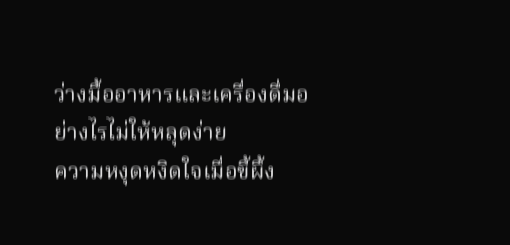ว่างมื้ออาหารและเครื่องดื่มอย่างไรไม่ให้หลุดง่าย
ความหงุดหงิดใจเมื่อขี้ผึ้ง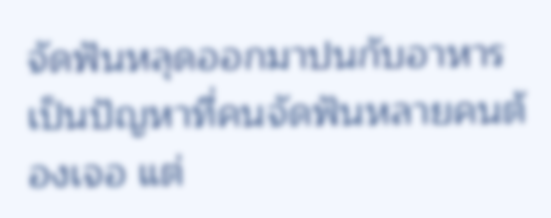จัดฟันหลุดออกมาปนกับอาหารเป็นปัญหาที่คนจัดฟันหลายคนต้องเจอ แต่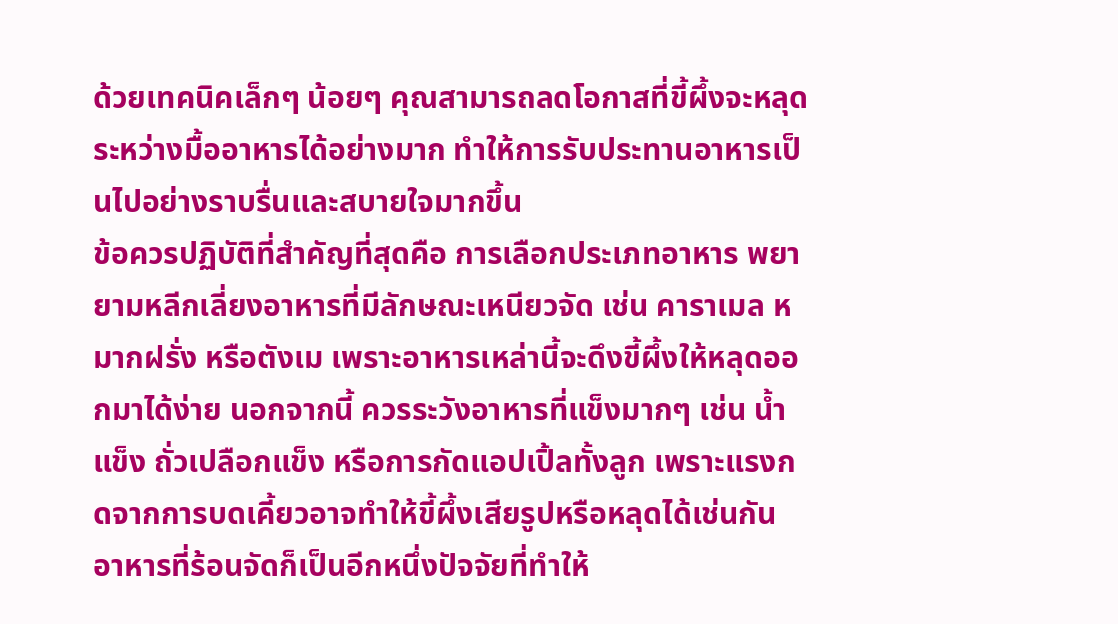ด้วยเทคนิคเล็กๆ น้อยๆ คุณสามารถลดโอกาสที่ขี้ผึ้งจะหลุดระหว่างมื้ออาหารได้อย่างมาก ทำให้การรับประทานอาหารเป็นไปอย่างราบรื่นและสบายใจมากขึ้น
ข้อควรปฏิบัติที่สำคัญที่สุดคือ การเลือกประเภทอาหาร พยายามหลีกเลี่ยงอาหารที่มีลักษณะเหนียวจัด เช่น คาราเมล หมากฝรั่ง หรือตังเม เพราะอาหารเหล่านี้จะดึงขี้ผึ้งให้หลุดออกมาได้ง่าย นอกจากนี้ ควรระวังอาหารที่แข็งมากๆ เช่น น้ำแข็ง ถั่วเปลือกแข็ง หรือการกัดแอปเปิ้ลทั้งลูก เพราะแรงกดจากการบดเคี้ยวอาจทำให้ขี้ผึ้งเสียรูปหรือหลุดได้เช่นกัน อาหารที่ร้อนจัดก็เป็นอีกหนึ่งปัจจัยที่ทำให้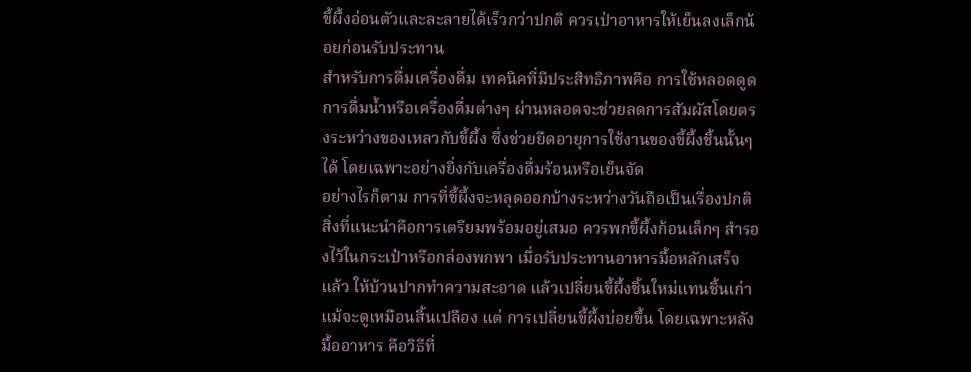ขี้ผึ้งอ่อนตัวและละลายได้เร็วกว่าปกติ ควรเป่าอาหารให้เย็นลงเล็กน้อยก่อนรับประทาน
สำหรับการดื่มเครื่องดื่ม เทคนิคที่มีประสิทธิภาพคือ การใช้หลอดดูด การดื่มน้ำหรือเครื่องดื่มต่างๆ ผ่านหลอดจะช่วยลดการสัมผัสโดยตรงระหว่างของเหลวกับขี้ผึ้ง ซึ่งช่วยยืดอายุการใช้งานของขี้ผึ้งชิ้นนั้นๆ ได้ โดยเฉพาะอย่างยิ่งกับเครื่องดื่มร้อนหรือเย็นจัด
อย่างไรก็ตาม การที่ขี้ผึ้งจะหลุดออกบ้างระหว่างวันถือเป็นเรื่องปกติ สิ่งที่แนะนำคือการเตรียมพร้อมอยู่เสมอ ควรพกขี้ผึ้งก้อนเล็กๆ สำรองไว้ในกระเป๋าหรือกล่องพกพา เมื่อรับประทานอาหารมื้อหลักเสร็จแล้ว ให้บ้วนปากทำความสะอาด แล้วเปลี่ยนขี้ผึ้งชิ้นใหม่แทนชิ้นเก่า แม้จะดูเหมือนสิ้นเปลือง แต่ การเปลี่ยนขี้ผึ้งบ่อยขึ้น โดยเฉพาะหลังมื้ออาหาร คือวิธีที่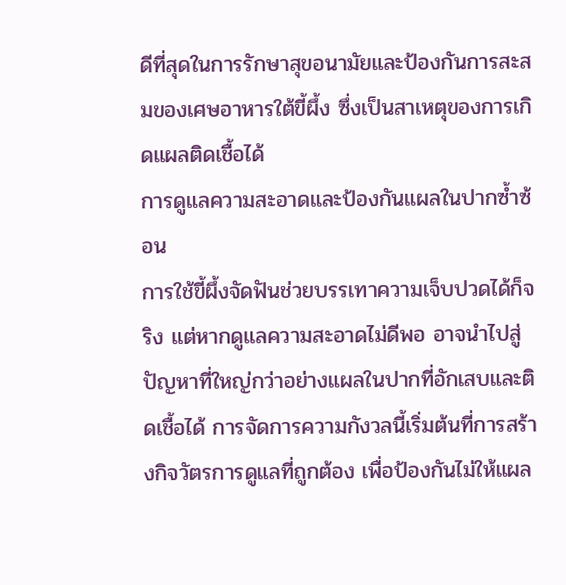ดีที่สุดในการรักษาสุขอนามัยและป้องกันการสะสมของเศษอาหารใต้ขี้ผึ้ง ซึ่งเป็นสาเหตุของการเกิดแผลติดเชื้อได้
การดูแลความสะอาดและป้องกันแผลในปากซ้ำซ้อน
การใช้ขี้ผึ้งจัดฟันช่วยบรรเทาความเจ็บปวดได้ก็จริง แต่หากดูแลความสะอาดไม่ดีพอ อาจนำไปสู่ปัญหาที่ใหญ่กว่าอย่างแผลในปากที่อักเสบและติดเชื้อได้ การจัดการความกังวลนี้เริ่มต้นที่การสร้างกิจวัตรการดูแลที่ถูกต้อง เพื่อป้องกันไม่ให้แผล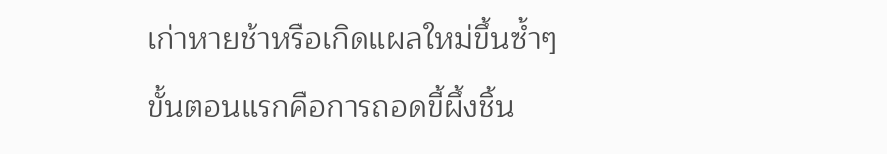เก่าหายช้าหรือเกิดแผลใหม่ขึ้นซ้ำๆ
ขั้นตอนแรกคือการถอดขี้ผึ้งชิ้น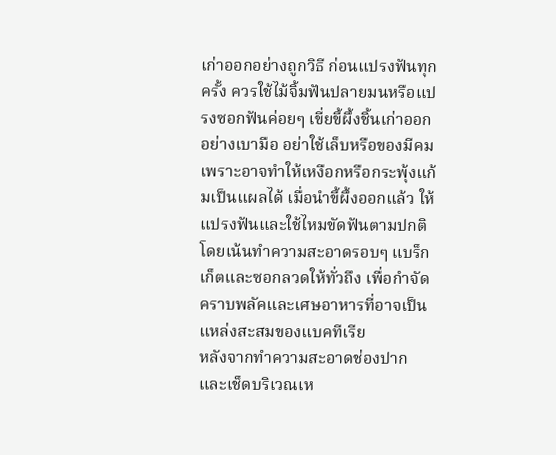เก่าออกอย่างถูกวิธี ก่อนแปรงฟันทุกครั้ง ควรใช้ไม้จิ้มฟันปลายมนหรือแปรงซอกฟันค่อยๆ เขี่ยขี้ผึ้งชิ้นเก่าออกอย่างเบามือ อย่าใช้เล็บหรือของมีคมเพราะอาจทำให้เหงือกหรือกระพุ้งแก้มเป็นแผลได้ เมื่อนำขี้ผึ้งออกแล้ว ให้แปรงฟันและใช้ไหมขัดฟันตามปกติ โดยเน้นทำความสะอาดรอบๆ แบร็กเก็ตและซอกลวดให้ทั่วถึง เพื่อกำจัดคราบพลัคและเศษอาหารที่อาจเป็นแหล่งสะสมของแบคทีเรีย
หลังจากทำความสะอาดช่องปากและเช็ดบริเวณเห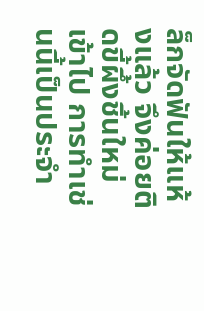ล็กจัดฟันให้แห้งแล้ว จึงค่อยติดขี้ผึ้งชิ้นใหม่เข้าไป การทำเช่นนี้เป็นประจำ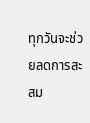ทุกวันจะช่วยลดการสะสม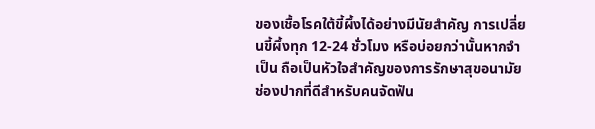ของเชื้อโรคใต้ขี้ผึ้งได้อย่างมีนัยสำคัญ การเปลี่ยนขี้ผึ้งทุก 12-24 ชั่วโมง หรือบ่อยกว่านั้นหากจำเป็น ถือเป็นหัวใจสำคัญของการรักษาสุขอนามัยช่องปากที่ดีสำหรับคนจัดฟัน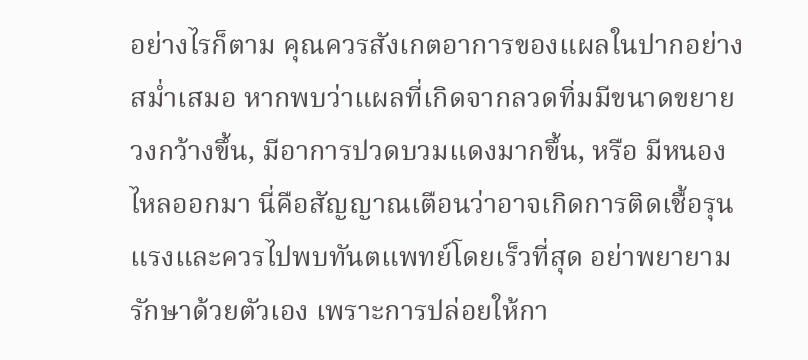อย่างไรก็ตาม คุณควรสังเกตอาการของแผลในปากอย่างสม่ำเสมอ หากพบว่าแผลที่เกิดจากลวดทิ่มมีขนาดขยายวงกว้างขึ้น, มีอาการปวดบวมแดงมากขึ้น, หรือ มีหนองไหลออกมา นี่คือสัญญาณเตือนว่าอาจเกิดการติดเชื้อรุนแรงและควรไปพบทันตแพทย์โดยเร็วที่สุด อย่าพยายามรักษาด้วยตัวเอง เพราะการปล่อยให้กา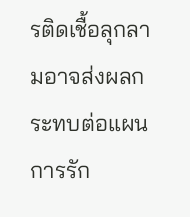รติดเชื้อลุกลามอาจส่งผลกระทบต่อแผนการรัก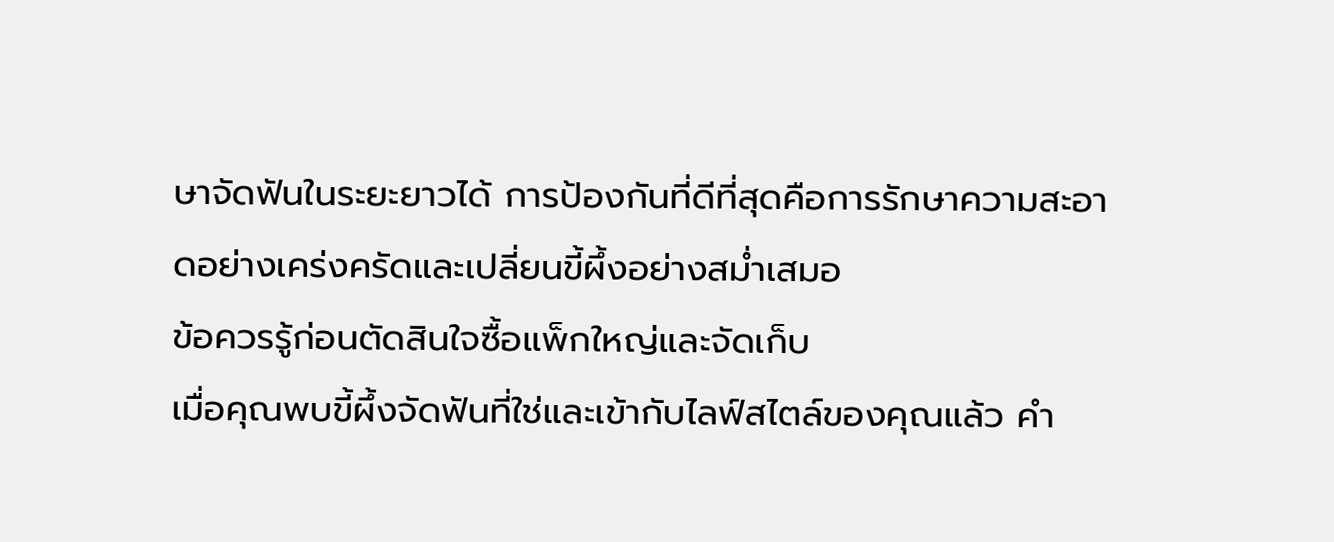ษาจัดฟันในระยะยาวได้ การป้องกันที่ดีที่สุดคือการรักษาความสะอาดอย่างเคร่งครัดและเปลี่ยนขี้ผึ้งอย่างสม่ำเสมอ
ข้อควรรู้ก่อนตัดสินใจซื้อแพ็กใหญ่และจัดเก็บ
เมื่อคุณพบขี้ผึ้งจัดฟันที่ใช่และเข้ากับไลฟ์สไตล์ของคุณแล้ว คำ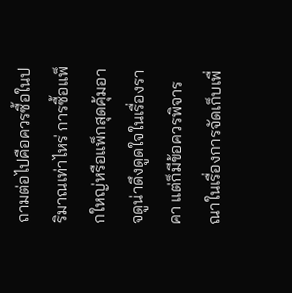ถามต่อไปคือควรซื้อในปริมาณเท่าไหร่ การซื้อแพ็กใหญ่หรือแพ็กสุดคุ้มอาจดูน่าดึงดูดใจในเรื่องราคา แต่ก็มีข้อควรพิจารณาในเรื่องการจัดเก็บเพื่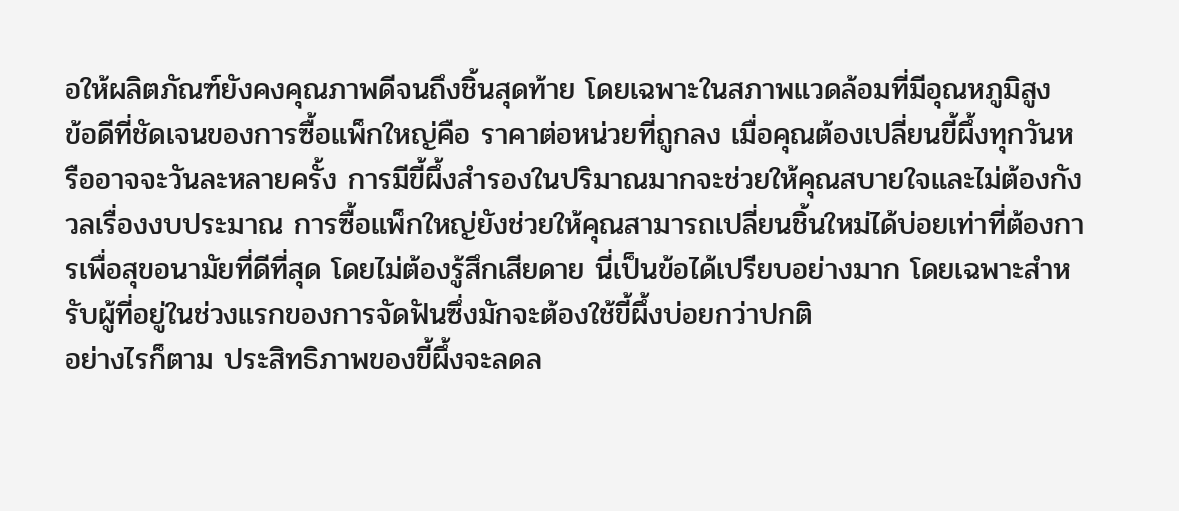อให้ผลิตภัณฑ์ยังคงคุณภาพดีจนถึงชิ้นสุดท้าย โดยเฉพาะในสภาพแวดล้อมที่มีอุณหภูมิสูง
ข้อดีที่ชัดเจนของการซื้อแพ็กใหญ่คือ ราคาต่อหน่วยที่ถูกลง เมื่อคุณต้องเปลี่ยนขี้ผึ้งทุกวันหรืออาจจะวันละหลายครั้ง การมีขี้ผึ้งสำรองในปริมาณมากจะช่วยให้คุณสบายใจและไม่ต้องกังวลเรื่องงบประมาณ การซื้อแพ็กใหญ่ยังช่วยให้คุณสามารถเปลี่ยนชิ้นใหม่ได้บ่อยเท่าที่ต้องการเพื่อสุขอนามัยที่ดีที่สุด โดยไม่ต้องรู้สึกเสียดาย นี่เป็นข้อได้เปรียบอย่างมาก โดยเฉพาะสำหรับผู้ที่อยู่ในช่วงแรกของการจัดฟันซึ่งมักจะต้องใช้ขี้ผึ้งบ่อยกว่าปกติ
อย่างไรก็ตาม ประสิทธิภาพของขี้ผึ้งจะลดล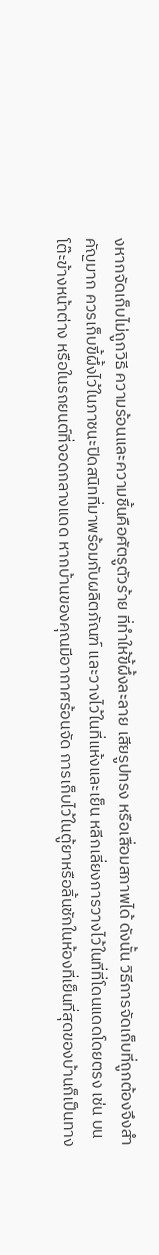งหากจัดเก็บไม่ถูกวิธี ความร้อนและความชื้นคือศัตรูตัวร้าย ที่ทำให้ขี้ผึ้งละลาย เสียรูปทรง หรือเสื่อมสภาพได้ ดังนั้น วิธีการจัดเก็บที่ถูกต้องจึงสำคัญมาก ควรเก็บขี้ผึ้งไว้ในภาชนะปิดสนิทที่มาพร้อมกับผลิตภัณฑ์ และวางไว้ในที่แห้งและเย็น หลีกเลี่ยงการวางไว้ในที่ที่โดนแดดโดยตรง เช่น บนโต๊ะข้างหน้าต่าง หรือในรถยนต์ที่จอดกลางแดด หากบ้านของคุณมีอากาศร้อนจัด การเก็บไว้ในตู้ยาหรือลิ้นชักในห้องที่เย็นที่สุดของบ้านก็เป็นทาง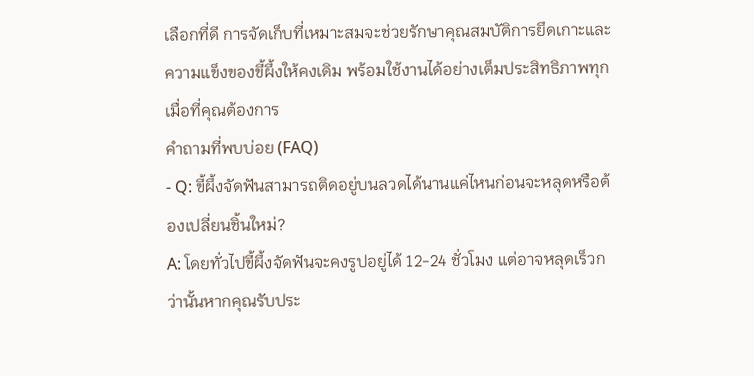เลือกที่ดี การจัดเก็บที่เหมาะสมจะช่วยรักษาคุณสมบัติการยึดเกาะและความแข็งของขี้ผึ้งให้คงเดิม พร้อมใช้งานได้อย่างเต็มประสิทธิภาพทุกเมื่อที่คุณต้องการ
คำถามที่พบบ่อย (FAQ)
- Q: ขี้ผึ้งจัดฟันสามารถติดอยู่บนลวดได้นานแค่ไหนก่อนจะหลุดหรือต้องเปลี่ยนชิ้นใหม่?
A: โดยทั่วไปขี้ผึ้งจัดฟันจะคงรูปอยู่ได้ 12-24 ชั่วโมง แต่อาจหลุดเร็วกว่านั้นหากคุณรับประ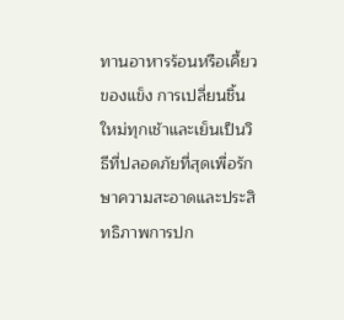ทานอาหารร้อนหรือเคี้ยวของแข็ง การเปลี่ยนชิ้นใหม่ทุกเช้าและเย็นเป็นวิธีที่ปลอดภัยที่สุดเพื่อรักษาความสะอาดและประสิทธิภาพการปก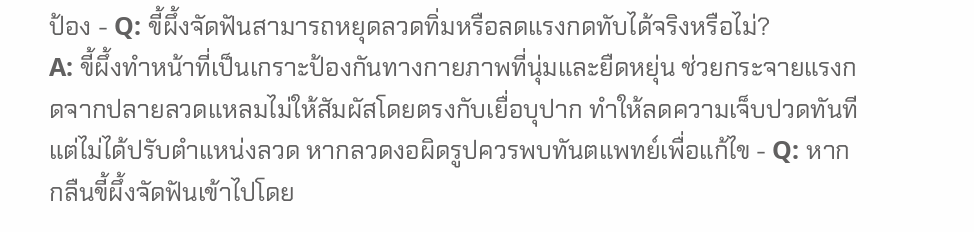ป้อง - Q: ขี้ผึ้งจัดฟันสามารถหยุดลวดทิ่มหรือลดแรงกดทับได้จริงหรือไม่?
A: ขี้ผึ้งทำหน้าที่เป็นเกราะป้องกันทางกายภาพที่นุ่มและยืดหยุ่น ช่วยกระจายแรงกดจากปลายลวดแหลมไม่ให้สัมผัสโดยตรงกับเยื่อบุปาก ทำให้ลดความเจ็บปวดทันที แต่ไม่ได้ปรับตำแหน่งลวด หากลวดงอผิดรูปควรพบทันตแพทย์เพื่อแก้ไข - Q: หากกลืนขี้ผึ้งจัดฟันเข้าไปโดย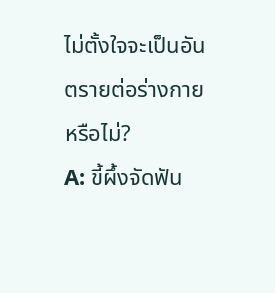ไม่ตั้งใจจะเป็นอันตรายต่อร่างกายหรือไม่?
A: ขี้ผึ้งจัดฟัน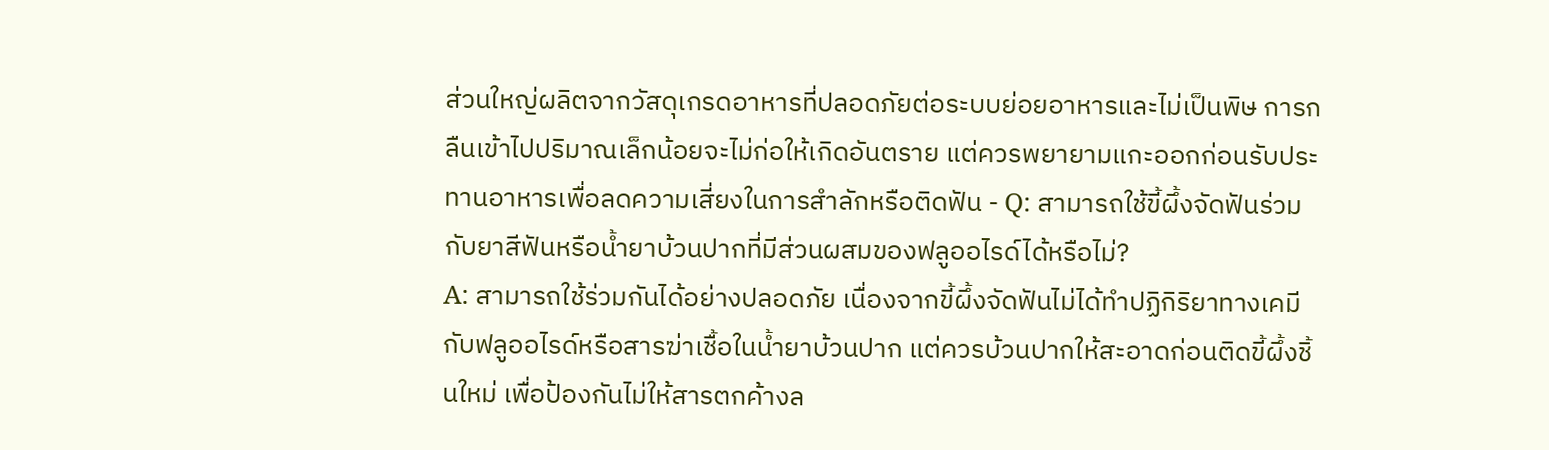ส่วนใหญ่ผลิตจากวัสดุเกรดอาหารที่ปลอดภัยต่อระบบย่อยอาหารและไม่เป็นพิษ การกลืนเข้าไปปริมาณเล็กน้อยจะไม่ก่อให้เกิดอันตราย แต่ควรพยายามแกะออกก่อนรับประทานอาหารเพื่อลดความเสี่ยงในการสำลักหรือติดฟัน - Q: สามารถใช้ขี้ผึ้งจัดฟันร่วมกับยาสีฟันหรือน้ำยาบ้วนปากที่มีส่วนผสมของฟลูออไรด์ได้หรือไม่?
A: สามารถใช้ร่วมกันได้อย่างปลอดภัย เนื่องจากขี้ผึ้งจัดฟันไม่ได้ทำปฏิกิริยาทางเคมีกับฟลูออไรด์หรือสารฆ่าเชื้อในน้ำยาบ้วนปาก แต่ควรบ้วนปากให้สะอาดก่อนติดขี้ผึ้งชิ้นใหม่ เพื่อป้องกันไม่ให้สารตกค้างล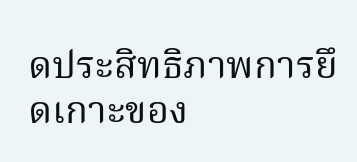ดประสิทธิภาพการยึดเกาะของ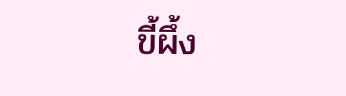ขี้ผึ้ง